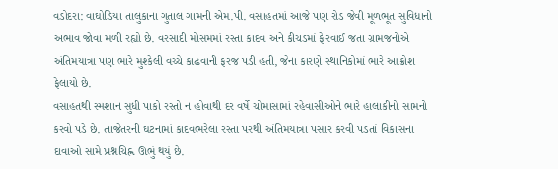વડોદરા: વાઘોડિયા તાલુકાના ગુતાલ ગામની એમ.પી. વસાહતમાં આજે પણ રોડ જેવી મૂળભૂત સુવિધાનો અભાવ જોવા મળી રહ્યો છે. વરસાદી મોસમમાં રસ્તા કાદવ અને કીચડમાં ફેરવાઈ જતા ગ્રામજનોએ અંતિમયાત્રા પણ ભારે મુશ્કેલી વચ્ચે કાઢવાની ફરજ પડી હતી, જેના કારણે સ્થાનિકોમાં ભારે આક્રોશ ફેલાયો છે.
વસાહતથી સ્મશાન સુધી પાકો રસ્તો ન હોવાથી દર વર્ષે ચોમાસામાં રહેવાસીઓને ભારે હાલાકીનો સામનો કરવો પડે છે. તાજેતરની ઘટનામાં કાદવભરેલા રસ્તા પરથી અંતિમયાત્રા પસાર કરવી પડતાં વિકાસના દાવાઓ સામે પ્રશ્નચિહ્ન ઊભું થયું છે.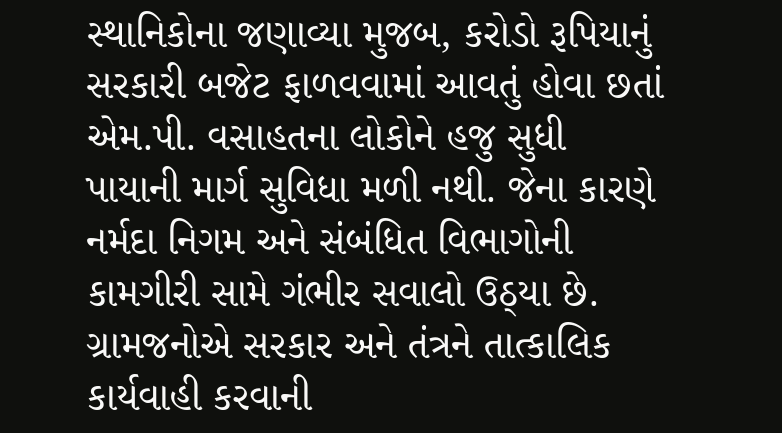સ્થાનિકોના જણાવ્યા મુજબ, કરોડો રૂપિયાનું સરકારી બજેટ ફાળવવામાં આવતું હોવા છતાં એમ.પી. વસાહતના લોકોને હજુ સુધી પાયાની માર્ગ સુવિધા મળી નથી. જેના કારણે નર્મદા નિગમ અને સંબંધિત વિભાગોની કામગીરી સામે ગંભીર સવાલો ઉઠ્યા છે.
ગ્રામજનોએ સરકાર અને તંત્રને તાત્કાલિક કાર્યવાહી કરવાની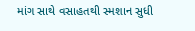માંગ સાથે વસાહતથી સ્મશાન સુધી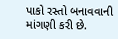પાકો રસ્તો બનાવવાની માંગણી કરી છે.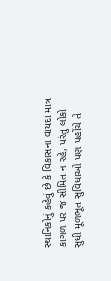સ્થાનિકોનું કહેવું છે કે વિકાસના વાયદા માત્ર કાગળ પર જ સીમિત ન રહે, પરંતુ લોકો સુધી મૂળભૂત સુવિધાઓ પણ પહોંચે તે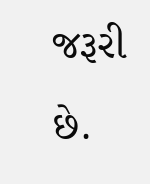જરૂરી છે.